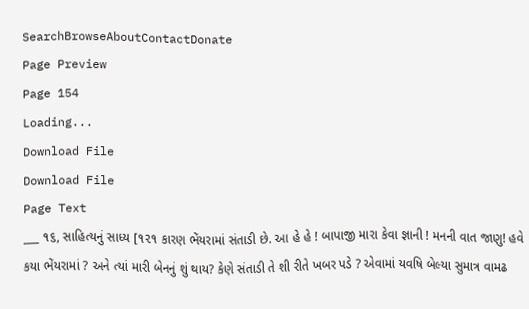SearchBrowseAboutContactDonate
Page Preview
Page 154
Loading...
Download File
Download File
Page Text
___ ૧૬, સાહિત્યનું સાધ્ય [૧૨૧ કારણ ભેંયરામાં સંતાડી છે. આ હે હે ! બાપાજી મારા કેવા જ્ઞાની ! મનની વાત જાણુ! હવે કયા ભેંયરામાં ? અને ત્યાં મારી બેનનું શું થાય? કેણે સંતાડી તે શી રીતે ખબર પડે ? એવામાં યવષિ બેલ્યા સુમાત્ર વામઢ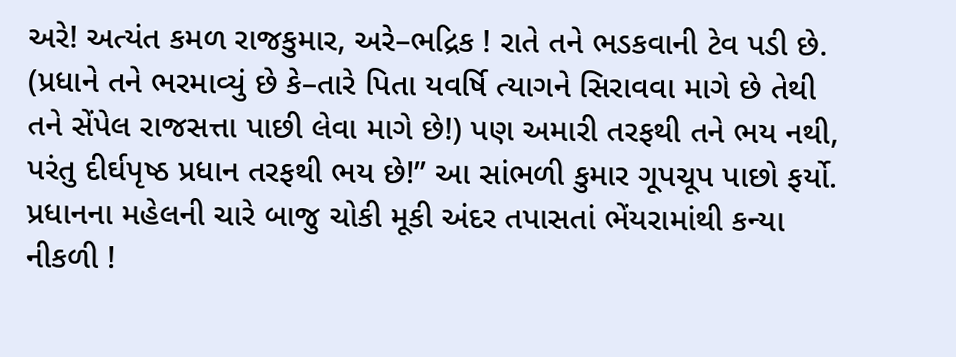અરે! અત્યંત કમળ રાજકુમાર, અરે–ભદ્રિક ! રાતે તને ભડકવાની ટેવ પડી છે. (પ્રધાને તને ભરમાવ્યું છે કે–તારે પિતા યવર્ષિ ત્યાગને સિરાવવા માગે છે તેથી તને સેંપેલ રાજસત્તા પાછી લેવા માગે છે!) પણ અમારી તરફથી તને ભય નથી, પરંતુ દીર્ઘપૃષ્ઠ પ્રધાન તરફથી ભય છે!” આ સાંભળી કુમાર ગૂપચૂપ પાછો ફર્યો. પ્રધાનના મહેલની ચારે બાજુ ચોકી મૂકી અંદર તપાસતાં ભેંયરામાંથી કન્યા નીકળી !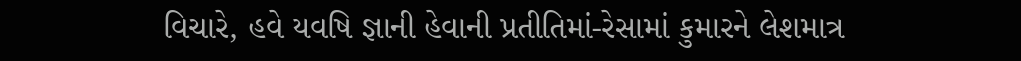વિચારે, હવે યવષિ જ્ઞાની હેવાની પ્રતીતિમાં-રેસામાં કુમારને લેશમાત્ર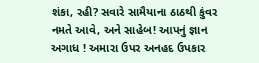શંકા, રહી? સવારે સામૈયાના ઠાઠથી કુંવર નમતે આવે, અને સાહેબ! આપનું જ્ઞાન અગાધ ! અમારા ઉપર અનહદ ઉપકાર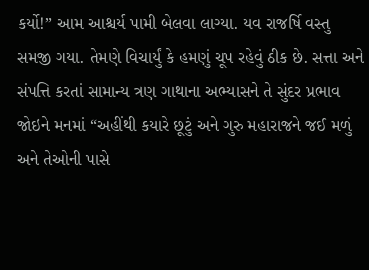કર્યો!” આમ આશ્ચર્ય પામી બેલવા લાગ્યા. યવ રાજર્ષિ વસ્તુ સમજી ગયા. તેમણે વિચાર્યું કે હમણું ચૂપ રહેવું ઠીક છે. સત્તા અને સંપત્તિ કરતાં સામાન્ય ત્રણ ગાથાના અભ્યાસને તે સુંદર પ્રભાવ જોઇને મનમાં “અહીંથી કયારે છૂટું અને ગુરુ મહારાજને જઈ મળું અને તેઓની પાસે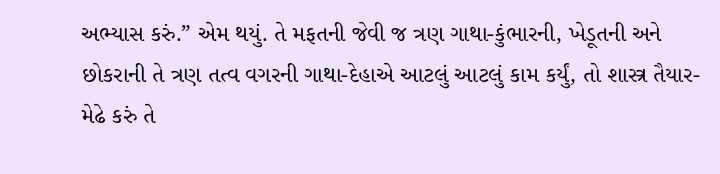અભ્યાસ કરું.” એમ થયું. તે મફતની જેવી જ ત્રણ ગાથા-કુંભારની, ખેડૂતની અને છોકરાની તે ત્રણ તત્વ વગરની ગાથા-દેહાએ આટલું આટલું કામ કર્યું, તો શાસ્ત્ર તૈયાર-મેઢે કરું તે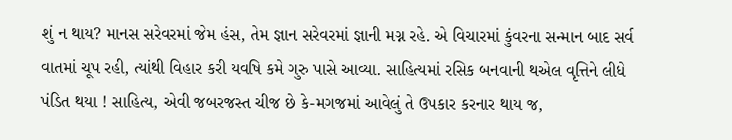શું ન થાય? માનસ સરેવરમાં જેમ હંસ, તેમ જ્ઞાન સરેવરમાં જ્ઞાની મગ્ન રહે. એ વિચારમાં કુંવરના સન્માન બાદ સર્વ વાતમાં ચૂપ રહી, ત્યાંથી વિહાર કરી યવષિ કમે ગુરુ પાસે આવ્યા. સાહિત્યમાં રસિક બનવાની થએલ વૃત્તિને લીધે પંડિત થયા ! સાહિત્ય, એવી જબરજસ્ત ચીજ છે કે-મગજમાં આવેલું તે ઉપકાર કરનાર થાય જ,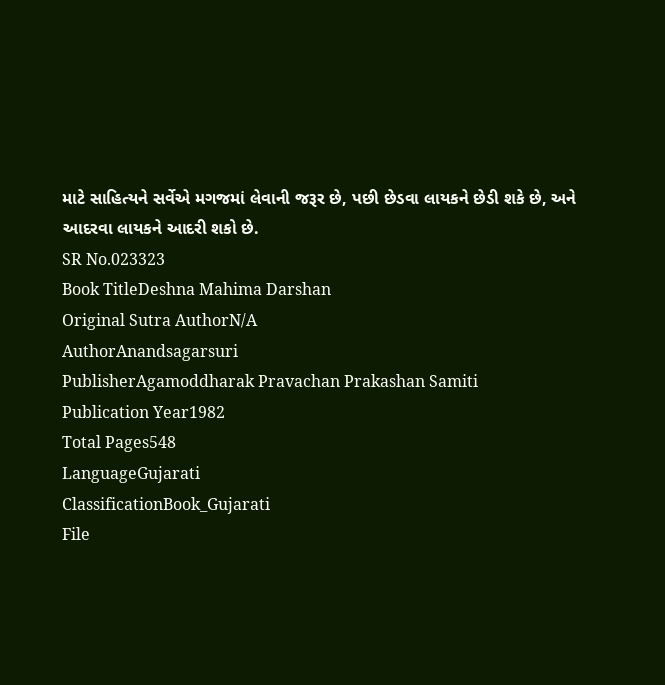માટે સાહિત્યને સર્વેએ મગજમાં લેવાની જરૂર છે, પછી છેડવા લાયકને છેડી શકે છે, અને આદરવા લાયકને આદરી શકો છે.
SR No.023323
Book TitleDeshna Mahima Darshan
Original Sutra AuthorN/A
AuthorAnandsagarsuri
PublisherAgamoddharak Pravachan Prakashan Samiti
Publication Year1982
Total Pages548
LanguageGujarati
ClassificationBook_Gujarati
File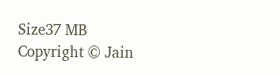Size37 MB
Copyright © Jain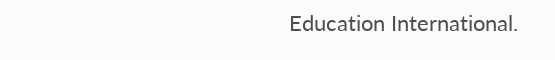Education International.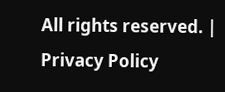All rights reserved. | Privacy Policy